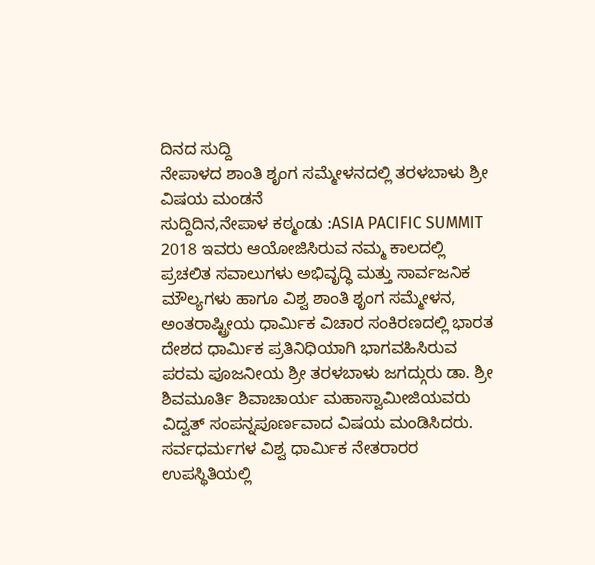ದಿನದ ಸುದ್ದಿ
ನೇಪಾಳದ ಶಾಂತಿ ಶೃಂಗ ಸಮ್ಮೇಳನದಲ್ಲಿ ತರಳಬಾಳು ಶ್ರೀ ವಿಷಯ ಮಂಡನೆ
ಸುದ್ದಿದಿನ,ನೇಪಾಳ ಕಠ್ಮಂಡು :ASIA PACIFIC SUMMIT 2018 ಇವರು ಆಯೋಜಿಸಿರುವ ನಮ್ಮ ಕಾಲದಲ್ಲಿ ಪ್ರಚಲಿತ ಸವಾಲುಗಳು ಅಭಿವೃದ್ಧಿ ಮತ್ತು ಸಾರ್ವಜನಿಕ ಮೌಲ್ಯಗಳು ಹಾಗೂ ವಿಶ್ವ ಶಾಂತಿ ಶೃಂಗ ಸಮ್ಮೇಳನ, ಅಂತರಾಷ್ಟ್ರೀಯ ಧಾರ್ಮಿಕ ವಿಚಾರ ಸಂಕಿರಣದಲ್ಲಿ ಭಾರತ ದೇಶದ ಧಾರ್ಮಿಕ ಪ್ರತಿನಿಧಿಯಾಗಿ ಭಾಗವಹಿಸಿರುವ ಪರಮ ಪೂಜನೀಯ ಶ್ರೀ ತರಳಬಾಳು ಜಗದ್ಗುರು ಡಾ. ಶ್ರೀ ಶಿವಮೂರ್ತಿ ಶಿವಾಚಾರ್ಯ ಮಹಾಸ್ವಾಮೀಜಿಯವರು ವಿದ್ವತ್ ಸಂಪನ್ನಪೂರ್ಣವಾದ ವಿಷಯ ಮಂಡಿಸಿದರು.
ಸರ್ವಧರ್ಮಗಳ ವಿಶ್ವ ಧಾರ್ಮಿಕ ನೇತರಾರರ ಉಪಸ್ಥಿತಿಯಲ್ಲಿ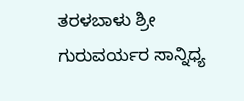ತರಳಬಾಳು ಶ್ರೀ ಗುರುವರ್ಯರ ಸಾನ್ನಿಧ್ಯ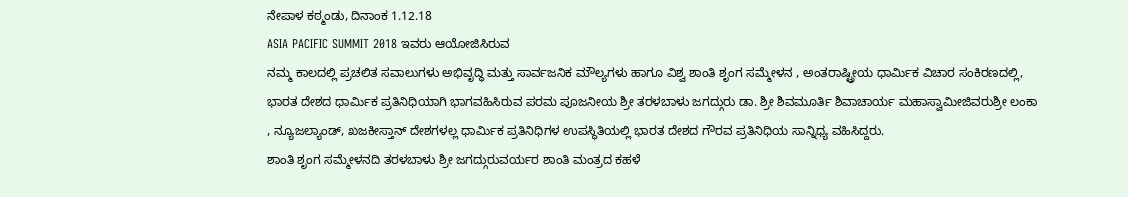ನೇಪಾಳ ಕಠ್ಮಂಡು, ದಿನಾಂಕ 1.12.18
ASIA PACIFIC SUMMIT 2018 ಇವರು ಆಯೋಜಿಸಿರುವ
ನಮ್ಮ ಕಾಲದಲ್ಲಿ ಪ್ರಚಲಿತ ಸವಾಲುಗಳು ಅಭಿವೃದ್ಧಿ ಮತ್ತು ಸಾರ್ವಜನಿಕ ಮೌಲ್ಯಗಳು ಹಾಗೂ ವಿಶ್ವ ಶಾಂತಿ ಶೃಂಗ ಸಮ್ಮೇಳನ , ಅಂತರಾಷ್ಟ್ರೀಯ ಧಾರ್ಮಿಕ ವಿಚಾರ ಸಂಕಿರಣದಲ್ಲಿ, ಭಾರತ ದೇಶದ ಧಾರ್ಮಿಕ ಪ್ರತಿನಿಧಿಯಾಗಿ ಭಾಗವಹಿಸಿರುವ ಪರಮ ಪೂಜನೀಯ ಶ್ರೀ ತರಳಬಾಳು ಜಗದ್ಗುರು ಡಾ. ಶ್ರೀ ಶಿವಮೂರ್ತಿ ಶಿವಾಚಾರ್ಯ ಮಹಾಸ್ವಾಮೀಜಿವರುಶ್ರೀ ಲಂಕಾ , ನ್ಯೂಜಲ್ಯಾಂಡ್, ಖಜಕೀಸ್ತಾನ್ ದೇಶಗಳಲ್ಲ ಧಾರ್ಮಿಕ ಪ್ರತಿನಿಧಿಗಳ ಉಪಸ್ಥಿತಿಯಲ್ಲಿ ಭಾರತ ದೇಶದ ಗೌರವ ಪ್ರತಿನಿಧಿಯ ಸಾನ್ನಿಧ್ಯ ವಹಿಸಿದ್ದರು.
ಶಾಂತಿ ಶೃಂಗ ಸಮ್ಮೇಳನದಿ ತರಳಬಾಳು ಶ್ರೀ ಜಗದ್ಗುರುವರ್ಯರ ಶಾಂತಿ ಮಂತ್ರದ ಕಹಳೆ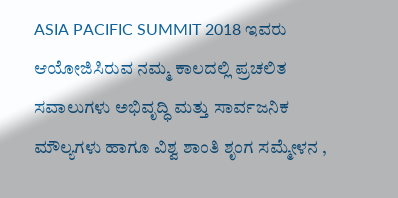ASIA PACIFIC SUMMIT 2018 ಇವರು ಆಯೋಜಿಸಿರುವ ನಮ್ಮ ಕಾಲದಲ್ಲಿ ಪ್ರಚಲಿತ ಸವಾಲುಗಳು ಅಭಿವೃದ್ಧಿ ಮತ್ತು ಸಾರ್ವಜನಿಕ ಮೌಲ್ಯಗಳು ಹಾಗೂ ವಿಶ್ವ ಶಾಂತಿ ಶೃಂಗ ಸಮ್ಮೇಳನ ,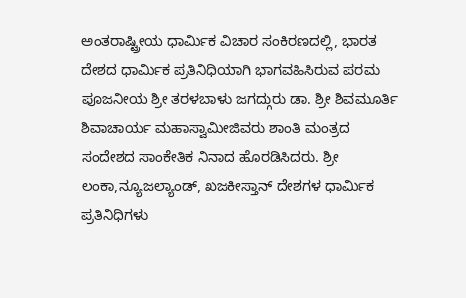ಅಂತರಾಷ್ಟ್ರೀಯ ಧಾರ್ಮಿಕ ವಿಚಾರ ಸಂಕಿರಣದಲ್ಲಿ, ಭಾರತ ದೇಶದ ಧಾರ್ಮಿಕ ಪ್ರತಿನಿಧಿಯಾಗಿ ಭಾಗವಹಿಸಿರುವ ಪರಮ ಪೂಜನೀಯ ಶ್ರೀ ತರಳಬಾಳು ಜಗದ್ಗುರು ಡಾ. ಶ್ರೀ ಶಿವಮೂರ್ತಿ ಶಿವಾಚಾರ್ಯ ಮಹಾಸ್ವಾಮೀಜಿವರು ಶಾಂತಿ ಮಂತ್ರದ ಸಂದೇಶದ ಸಾಂಕೇತಿಕ ನಿನಾದ ಹೊರಡಿಸಿದರು. ಶ್ರೀ ಲಂಕಾ,ನ್ಯೂಜಲ್ಯಾಂಡ್, ಖಜಕೀಸ್ತಾನ್ ದೇಶಗಳ ಧಾರ್ಮಿಕ ಪ್ರತಿನಿಧಿಗಳು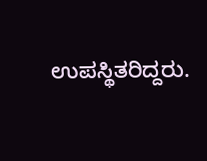ಉಪಸ್ಥಿತರಿದ್ದರು.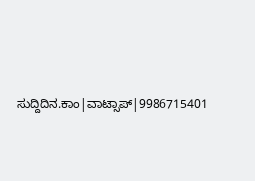ಸುದ್ದಿದಿನ.ಕಾಂ|ವಾಟ್ಸಾಪ್|9986715401